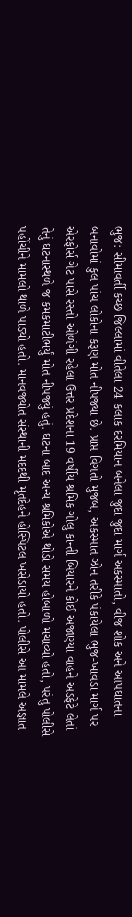ભુજ: સીમાવર્તી કચ્છ જિલ્લામાં વીતેલા 24 કલાક દરમિયાન બનેલા જુદા જુદા માર્ગ અકસ્માતો, વીજ શોક અને આપઘાતના બનાવોમાં કુલ પાંચ લોકોના કરૂણ મોત નીપજ્યા છે. પ્રાપ્ત વિગતો મુજબ, અકસ્માત ઝોન તરીકે પંકાયેલા ભુજ-ખાવડા માર્ગ પર એરફોર્સ ગેટ પાસે રસ્તો ઓળંગી રહેલા ઉત્તર પ્રદેશના 19 વર્ષીય શ્રમિક ગોલુ કાન્તી બિયારને કોઈ અજાણ્યા વાહને અડફેટે લેતાં તેનું ઘટનાસ્થળે જ કમકમાટીભર્યું મોત નીપજ્યું હતું. ઘટના બાદ અન્ય શ્રમિકોએ થોડો સમય હોબાળો મચાવ્યો હતો, પરંતુ પોલીસે પહોંચીને મામલો થાળે પાડ્યો હતો. માનવજ્યોત સંસ્થાની મદદથી મૃતદેહને હોસ્પિટલ ખસેડાયો હતો. પોલીસે આ મામલે અજ્ઞાત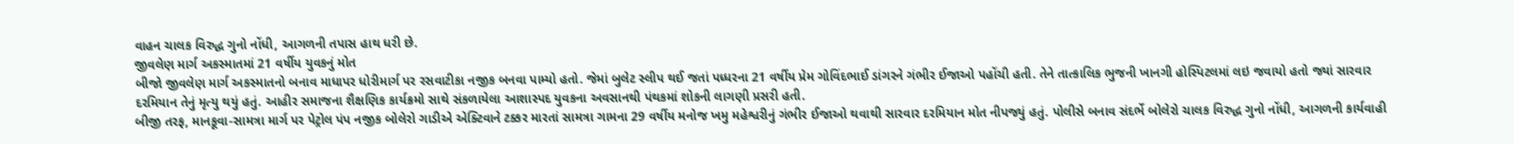વાહન ચાલક વિરુદ્ધ ગુનો નોંધી, આગળની તપાસ હાથ ધરી છે.
જીવલેણ માર્ગ અકસ્માતમાં 21 વર્ષીય યુવકનું મોત
બીજો જીવલેણ માર્ગ અકસ્માતનો બનાવ માધાપર ધોરીમાર્ગ પર રસવાટીકા નજીક બનવા પામ્યો હતો. જેમાં બુલેટ સ્લીપ થઈ જતાં પધ્ધરના 21 વર્ષીય પ્રેમ ગોવિંદભાઈ ડાંગરને ગંભીર ઈજાઓ પહોંચી હતી. તેને તાત્કાલિક ભુજની ખાનગી હોસ્પિટલમાં લઇ જવાયો હતો જ્યાં સારવાર દરમિયાન તેનું મૃત્યુ થયું હતું. આહીર સમાજના શૈક્ષણિક કાર્યક્રમો સાથે સંકળાયેલા આશાસ્પદ યુવકના અવસાનથી પંથકમાં શોકની લાગણી પ્રસરી હતી.
બીજી તરફ, માનકૂવા-સામત્રા માર્ગ પર પેટ્રોલ પંપ નજીક બોલેરો ગાડીએ એક્ટિવાને ટક્કર મારતાં સામત્રા ગામના 29 વર્ષીય મનોજ ખમુ મહેશ્વરીનું ગંભીર ઈજાઓ થવાથી સારવાર દરમિયાન મોત નીપજ્યું હતું. પોલીસે બનાવ સંદર્ભે બોલેરો ચાલક વિરુદ્ધ ગુનો નોંધી, આગળની કાર્યવાહી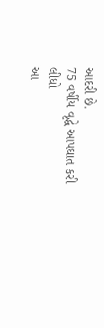આદરી છે.
75 વર્ષીય વૃદ્ધે આપઘાત કરી લીધો
આ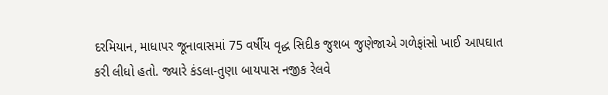દરમિયાન, માધાપર જૂનાવાસમાં 75 વર્ષીય વૃદ્ધ સિદીક જુશબ જુણેજાએ ગળેફાંસો ખાઈ આપઘાત કરી લીધો હતો. જ્યારે કંડલા-તુણા બાયપાસ નજીક રેલવે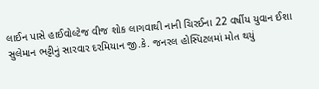લાઈન પાસે હાઈવોલ્ટેજ વીજ શોક લાગવાથી નાની ચિરઈના 22 વર્ષીય યુવાન ઈશા સુલેમાન ભટ્ટીનું સારવાર દરમિયાન જી.કે. જનરલ હોસ્પિટલમાં મોત થયું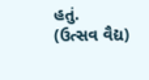હતું.
(ઉત્સવ વૈદ્ય)